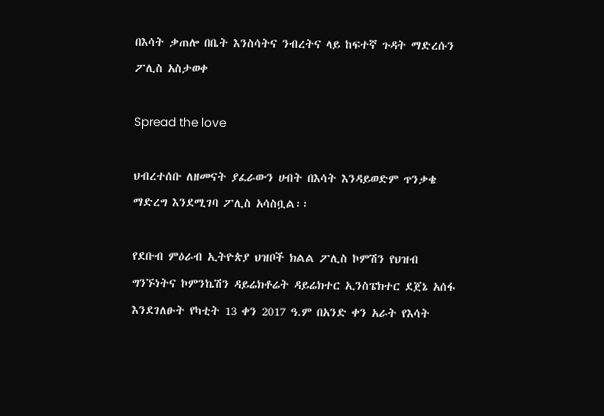በእሳት ቃጠሎ በቤት እንስሳትና ንብረትና ላይ ከፍተኛ ጉዳት ማድረሱን ፖሊስ አስታወቀ

Spread the love

ህብረተሰቡ ለዘመናት ያፈራውን ሀብት በእሳት እንዳይወድም ጥንቃቄ ማድረግ እንደሚገባ ፖሊስ አሳስቧል፡፡

የደቡብ ምዕራብ ኢትዮጵያ ህዝቦች ክልል ፖሊስ ኮምሽን የህዝብ ግንኙነትና ኮምንኬሽን ዳይሬክቶሬት ዳይሬክተር ኢንስፔክተር ደጀኔ አሰፋ እንደገለፁት የካቲት 13 ቀን 2017 ዓ.ም በአንድ ቀን አራት የእሳት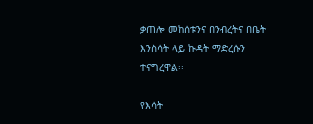ቃጠሎ መከሰቱንና በንብረትና በቤት እንስሳት ላይ ኩዳት ማድረሱን ተናግረዋል፡፡

የእሳት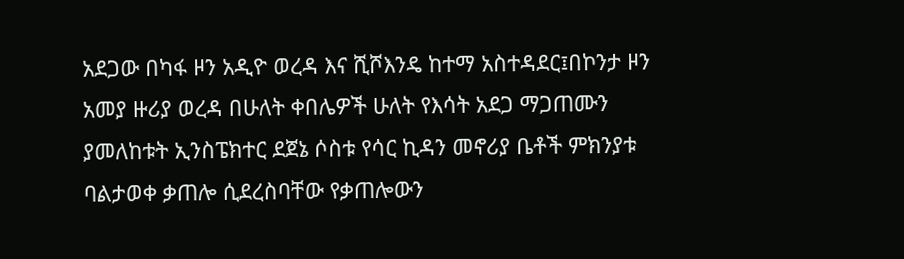አደጋው በካፋ ዞን አዲዮ ወረዳ እና ሺሾእንዴ ከተማ አስተዳደር፤በኮንታ ዞን አመያ ዙሪያ ወረዳ በሁለት ቀበሌዎች ሁለት የእሳት አደጋ ማጋጠሙን ያመለከቱት ኢንስፔክተር ደጀኔ ሶስቱ የሳር ኪዳን መኖሪያ ቤቶች ምክንያቱ ባልታወቀ ቃጠሎ ሲደረስባቸው የቃጠሎውን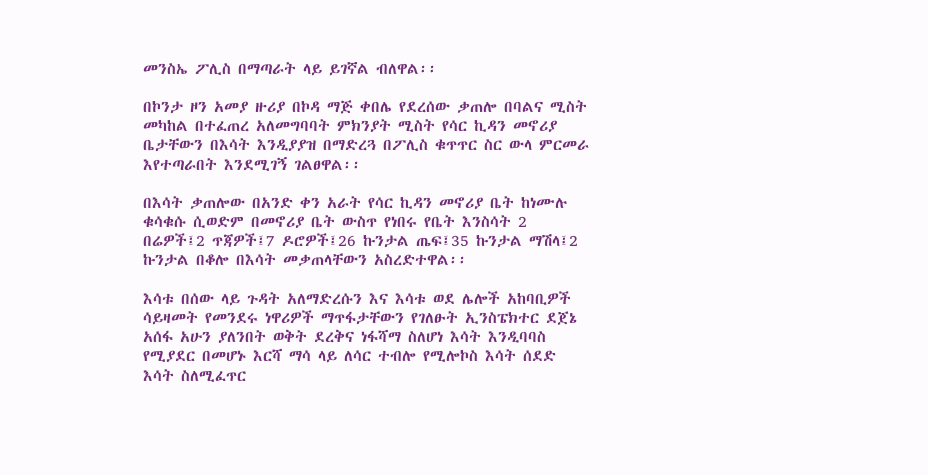መንስኤ ፖሊስ በማጣራት ላይ ይገኛል ብለዋል፡፡

በኮንታ ዞን አመያ ዙሪያ በኮዳ ማጅ ቀበሌ የደረሰው ቃጠሎ በባልና ሚስት መካከል በተፈጠረ አለመግባባት ምክንያት ሚስት የሳር ኪዳን መኖሪያ ቤታቸውን በእሳት እንዲያያዝ በማድረጓ በፖሊስ ቁጥጥር ስር ውላ ምርመራ እየተጣራበት እንደሚገኝ ገልፀዋል፡፡

በእሳት ቃጠሎው በአንድ ቀን አራት የሳር ኪዳን መኖሪያ ቤት ከነሙሉ ቁሳቁሱ ሲወድም በመኖሪያ ቤት ውስጥ የነበሩ የቤት እንስሳት 2 በሬዎች፤2 ጥጃዎች፤7 ዶሮዎች፤26 ኩንታል ጤፍ፤35 ኩንታል ማሽላ፤2 ኩንታል በቆሎ በእሳት መቃጠላቸውን አስረድተዋል፡፡

እሳቱ በሰው ላይ ጉዳት አለማድረሱን እና እሳቱ ወደ ሌሎች አከባቢዎች ሳይዛመት የመንደሩ ነዋሪዎች ማጥፋታቸውን የገለፁት ኢንስፔክተር ደጀኔ አሰፋ አሁን ያለንበት ወቅት ደረቅና ነፋሻማ ስለሆነ እሳት እንዲባባስ የሚያደር በመሆኑ እርሻ ማሳ ላይ ለሳር ተብሎ የሚሎኮስ እሳት ሰደድ እሳት ስለሚፈጥር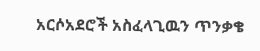አርሶአደሮች አስፈላጊዉን ጥንቃቄ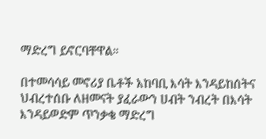ማድረግ ይኖርባቸዋል።

በተመሳሳይ መኖሪያ ቤቶች አከባቢ እሳት እንዳይከሰትና ህብረተሰቡ ለዘመናት ያፈራውን ሀብት ንብረት በእሳት እንዳይወድም ጥንቃቄ ማድረግ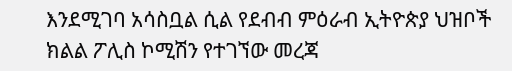እንደሚገባ አሳስቧል ሲል የደብብ ምዕራብ ኢትዮጵያ ህዝቦች ክልል ፖሊስ ኮሚሽን የተገኘው መረጃ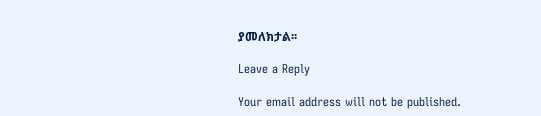ያመለክታል፡፡

Leave a Reply

Your email address will not be published.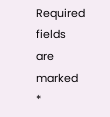Required fields are marked *